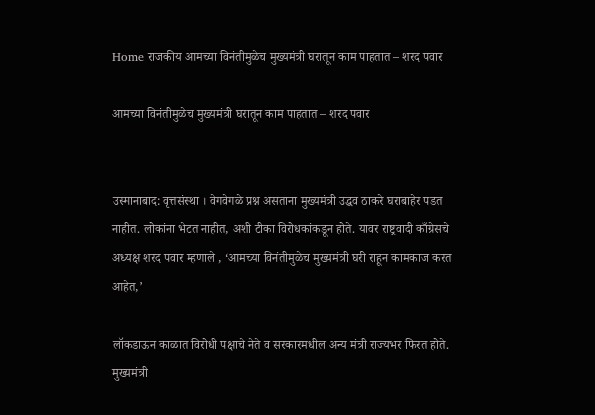Home राजकीय आमच्या विनंतीमुळेच मुख्यमंत्री घरातून काम पाहतात – शरद पवार

आमच्या विनंतीमुळेच मुख्यमंत्री घरातून काम पाहतात – शरद पवार


उस्मानाबाद: वृत्तसंस्था । वेगवेगळे प्रश्न असताना मुख्यमंत्री उद्धव ठाकरे घराबाहेर पडत नाहीत. लोकांना भेटत नाहीत, अशी टीका विरोधकांकडून होते. यावर राष्ट्रवादी काँग्रेसचे अध्यक्ष शरद पवार म्हणाले , ‘आमच्या विनंतीमुळेच मुख्यमंत्री घरी राहून कामकाज करत आहेत,’

लॉकडाऊन काळात विरोधी पक्षाचे नेते व सरकारमधील अन्य मंत्री राज्यभर फिरत होते. मुख्यमंत्री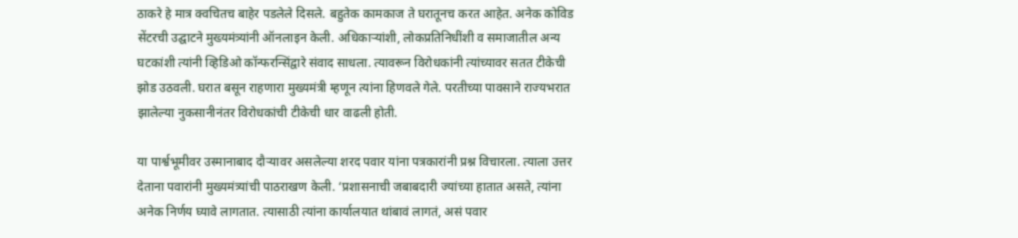ठाकरे हे मात्र क्वचितच बाहेर पडलेले दिसले. बहुतेक कामकाज ते घरातूनच करत आहेत. अनेक कोविड सेंटरची उद्घाटने मुख्यमंत्र्यांनी ऑनलाइन केली. अधिकाऱ्यांशी, लोकप्रतिनिधींशी व समाजातील अन्य घटकांशी त्यांनी व्हिडिओ कॉन्फरन्सिंद्वारे संवाद साधला. त्यावरून विरोधकांनी त्यांच्यावर सतत टीकेची झोड उठवली. घरात बसून राहणारा मुख्यमंत्री म्हणून त्यांना हिणवले गेले. परतीच्या पावसाने राज्यभरात झालेल्या नुकसानीनंतर विरोधकांची टीकेची धार वाढली होती.

या पार्श्वभूमीवर उस्मानाबाद दौऱ्यावर असलेल्या शरद पवार यांना पत्रकारांनी प्रश्न विचारला. त्याला उत्तर देताना पवारांनी मुख्यमंत्र्यांची पाठराखण केली. ‘प्रशासनाची जबाबदारी ज्यांच्या हातात असते, त्यांना अनेक निर्णय घ्यावे लागतात. त्यासाठी त्यांना कार्यालयात थांबावं लागतं, असं पवार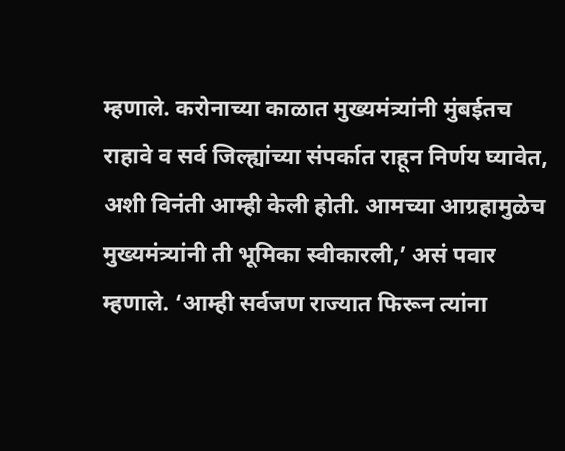म्हणाले. करोनाच्या काळात मुख्यमंत्र्यांनी मुंबईतच राहावे व सर्व जिल्ह्यांच्या संपर्कात राहून निर्णय घ्यावेत, अशी विनंती आम्ही केली होती. आमच्या आग्रहामुळेच मुख्यमंत्र्यांनी ती भूमिका स्वीकारली,’ असं पवार म्हणाले. ‘आम्ही सर्वजण राज्यात फिरून त्यांना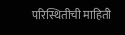परिस्थितीची माहिती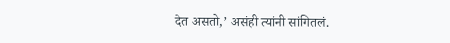देत असतो,’ असंही त्यांनी सांगितलं.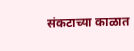संकटाच्या काळात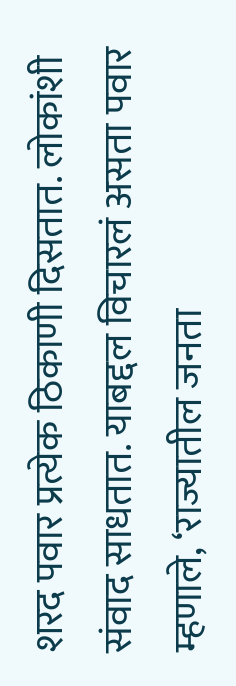शरद पवार प्रत्येक ठिकाणी दिसतात. लोकांशी संवाद साधतात. याबद्दल विचारलं असता पवार म्हणाले, ‘राज्यातील जनता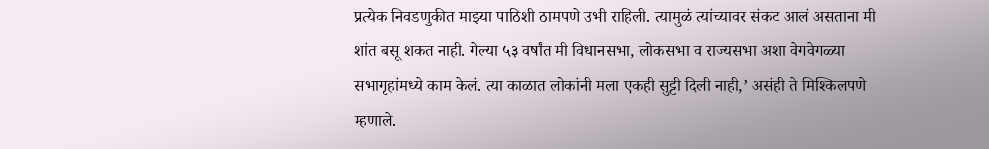प्रत्येक निवडणुकीत माझ्या पाठिशी ठामपणे उभी राहिली. त्यामुळं त्यांच्यावर संकट आलं असताना मी शांत बसू शकत नाही. गेल्या ५३ वर्षांत मी विधानसभा, लोकसभा व राज्यसभा अशा वेगवेगळ्या सभागृहांमध्ये काम केलं. त्या काळात लोकांनी मला एकही सुट्टी दिली नाही,’ असंही ते मिश्किलपणे म्हणाले.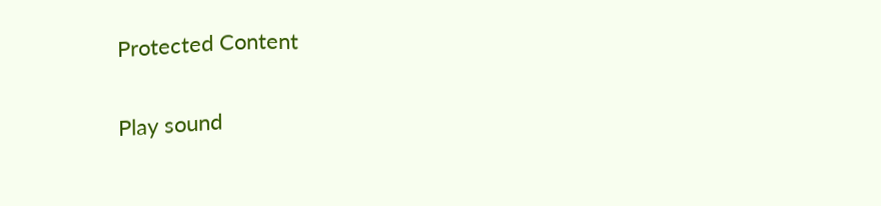Protected Content

Play sound